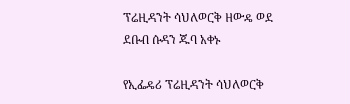ፕሬዚዳንት ሳህለወርቅ ዘውዴ ወደ ደቡብ ሱዳን ጁባ አቀኑ

የኢፌዴሪ ፕሬዚዳንት ሳህለወርቅ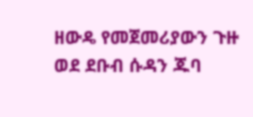ዘውዴ የመጀመሪያውን ጉዙ ወደ ደቡብ ሱዳን ጁባ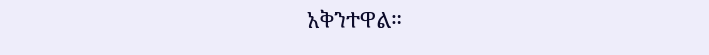አቅንተዋል።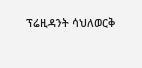ፕሬዚዳንት ሳህለወርቅ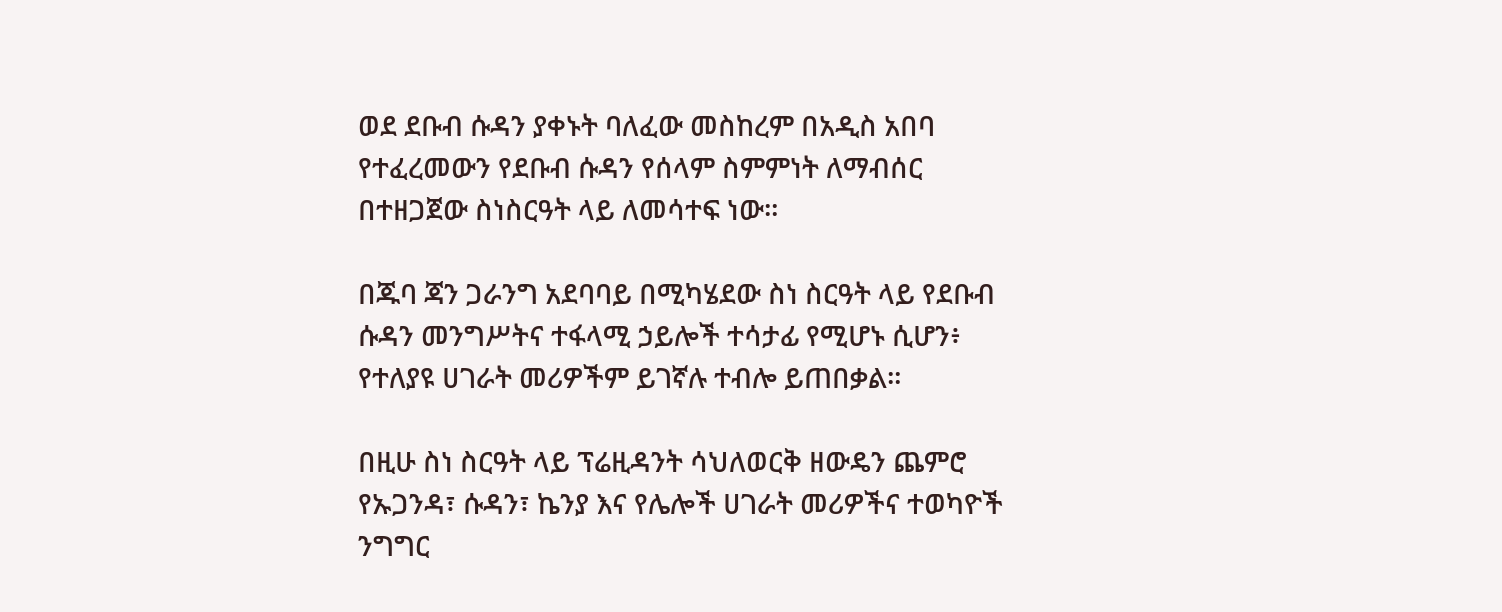ወደ ደቡብ ሱዳን ያቀኑት ባለፈው መስከረም በአዲስ አበባ የተፈረመውን የደቡብ ሱዳን የሰላም ስምምነት ለማብሰር በተዘጋጀው ስነስርዓት ላይ ለመሳተፍ ነው።

በጁባ ጃን ጋራንግ አደባባይ በሚካሄደው ስነ ስርዓት ላይ የደቡብ ሱዳን መንግሥትና ተፋላሚ ኃይሎች ተሳታፊ የሚሆኑ ሲሆን፥ የተለያዩ ሀገራት መሪዎችም ይገኛሉ ተብሎ ይጠበቃል።

በዚሁ ስነ ስርዓት ላይ ፕሬዚዳንት ሳህለወርቅ ዘውዴን ጨምሮ የኡጋንዳ፣ ሱዳን፣ ኬንያ እና የሌሎች ሀገራት መሪዎችና ተወካዮች ንግግር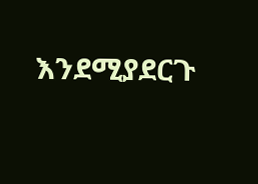እንደሚያደርጉ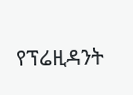የፕሬዚዳንት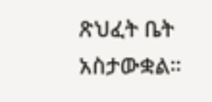ጽህፈት ቤት አስታውቋል።